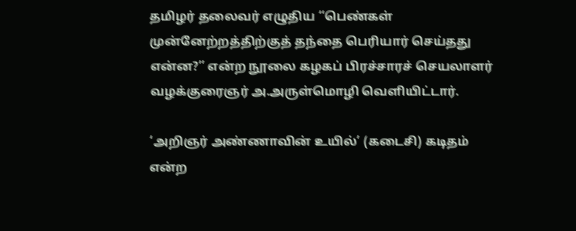தமிழர் தலைவர் எழுதிய ‘‘பெண்கள் முன்னேற்றத்திற்குத் தந்தை பெரியார் செய்தது என்ன?’’ என்ற நூலை கழகப் பிரச்சாரச் செயலாளர் வழக்குரைஞர் அ.அருள்மொழி வெளியிட்டார்.

‘அறிஞர் அண்ணாவின் உயில்’ (கடைசி) கடிதம் என்ற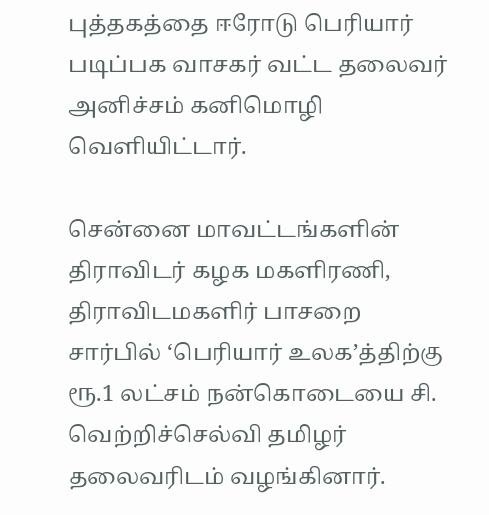புத்தகத்தை ஈரோடு பெரியார் படிப்பக வாசகர் வட்ட தலைவர் அனிச்சம் கனிமொழி வெளியிட்டார்.

சென்னை மாவட்டங்களின் திராவிடர் கழக மகளிரணி, திராவிடமகளிர் பாசறை சார்பில் ‘பெரியார் உலக’த்திற்கு ரூ.1 லட்சம் நன்கொடையை சி. வெற்றிச்செல்வி தமிழர் தலைவரிடம் வழங்கினார்.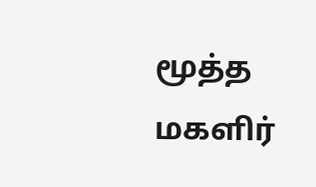மூத்த மகளிர்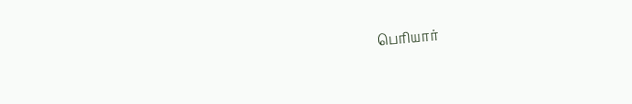பெரியார்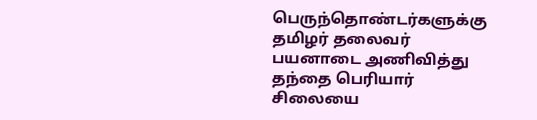பெருந்தொண்டர்களுக்கு தமிழர் தலைவர் பயனாடை அணிவித்து தந்தை பெரியார் சிலையை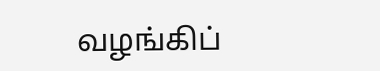வழங்கிப்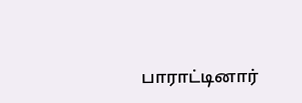பாராட்டினார்